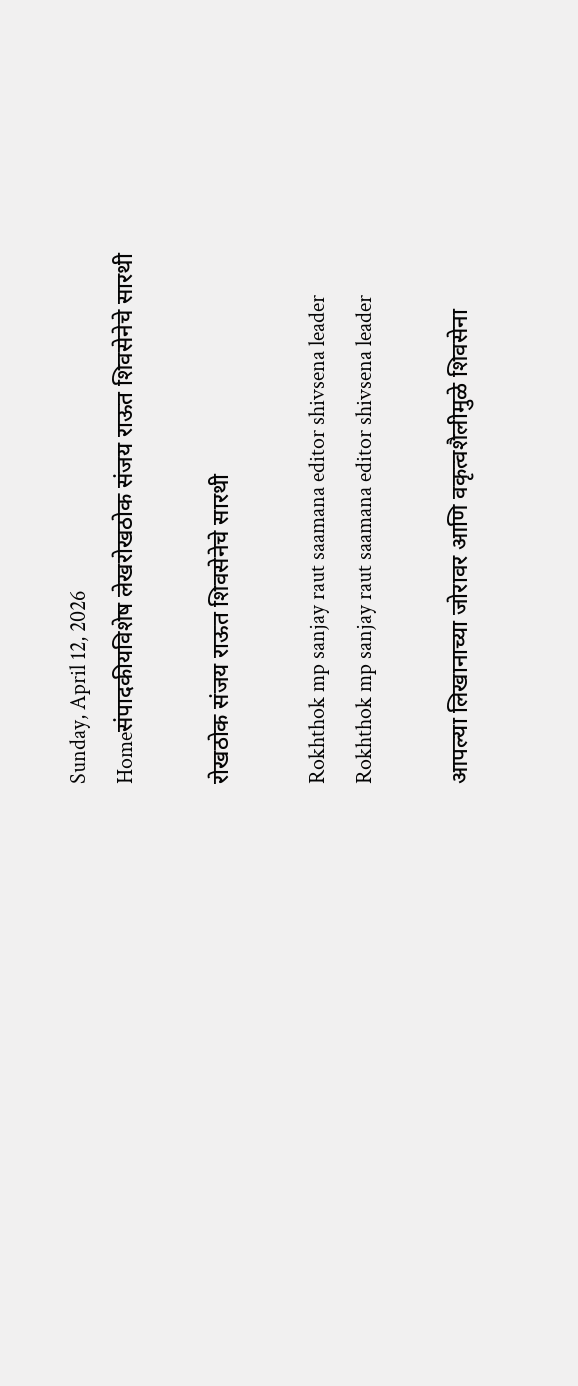Sunday, April 12, 2026
Homeसंपादकीयविशेष लेखरोखठोक संजय राऊत शिवसेनेचे सारथी

रोखठोक संजय राऊत शिवसेनेचे सारथी

Rokhthok mp sanjay raut saamana editor shivsena leader
Rokhthok mp sanjay raut saamana editor shivsena leader

आपल्या लिखानाच्या जोरावर आणि वकृत्वशैलीमुळे शिवसेना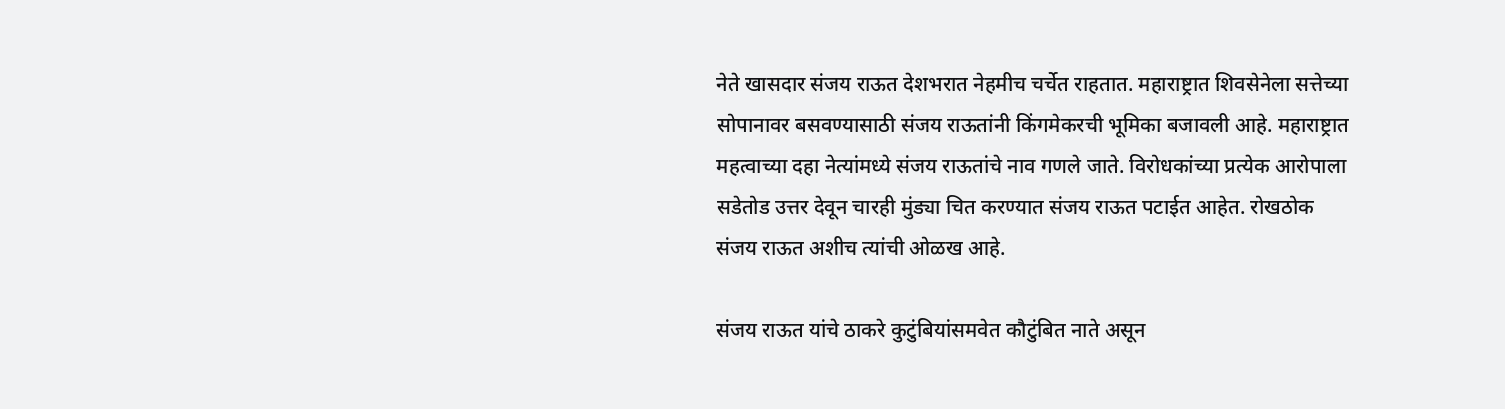नेते खासदार संजय राऊत देशभरात नेहमीच चर्चेत राहतात. महाराष्ट्रात शिवसेनेला सत्तेच्या सोपानावर बसवण्यासाठी संजय राऊतांनी किंगमेकरची भूमिका बजावली आहे. महाराष्ट्रात महत्वाच्या दहा नेत्यांमध्ये संजय राऊतांचे नाव गणले जाते. विरोधकांच्या प्रत्येक आरोपाला सडेतोड उत्तर देवून चारही मुंड्या चित करण्यात संजय राऊत पटाईत आहेत. रोखठोक संजय राऊत अशीच त्यांची ओळख आहे.

संजय राऊत यांचे ठाकरे कुटुंबियांसमवेत कौटुंबित नाते असून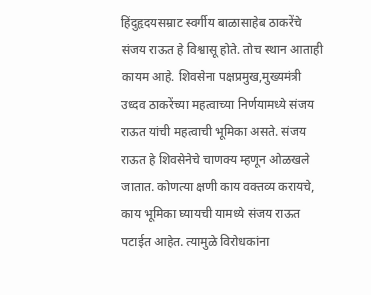हिंदुहृदयसम्राट स्वर्गीय बाळासाहेब ठाकरेंचे संजय राऊत हे विश्वासू होते. तोच स्थान आताही कायम आहे. शिवसेना पक्षप्रमुख,मुख्यमंत्री उध्दव ठाकरेंच्या महत्वाच्या निर्णयामध्ये संजय राऊत यांची महत्वाची भूमिका असते. संजय राऊत हे शिवसेनेचे चाणक्य म्हणून ओळखले जातात. कोणत्या क्षणी काय वक्तव्य करायचे, काय भूमिका घ्यायची यामध्ये संजय राऊत पटाईत आहेत. त्यामुळे विरोधकांना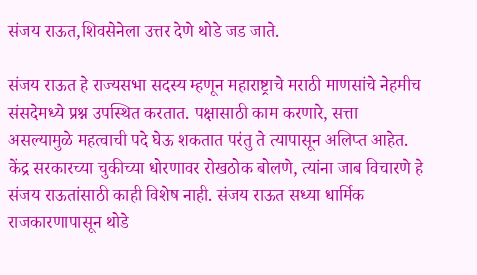संजय राऊत,शिवसेनेला उत्तर देणे थोडे जड जाते.

संजय राऊत हे राज्यसभा सदस्य म्हणून महाराष्ट्राचे मराठी माणसांचे नेहमीच संसदेमध्ये प्रश्न उपस्थित करतात. पक्षासाठी काम करणारे, सत्ता असल्यामुळे महत्वाची पदे घेऊ शकतात परंतु ते त्यापासून अलिप्त आहेत. केंद्र सरकारच्या चुकीच्या धोरणावर रोखठोक बोलणे, त्यांना जाब विचारणे हे संजय राऊतांसाठी काही विशेष नाही. संजय राऊत सध्या धार्मिक राजकारणापासून थोडे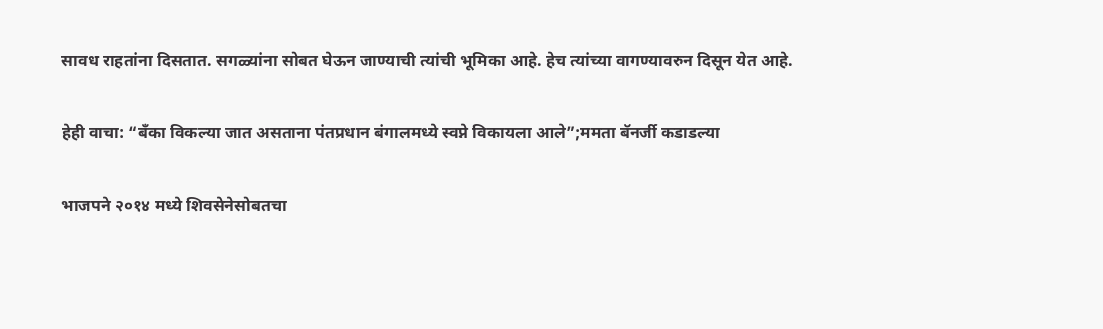सावध राहतांना दिसतात. सगळ्यांना सोबत घेऊन जाण्याची त्यांची भूमिका आहे. हेच त्यांच्या वागण्यावरुन दिसून येत आहे.

हेही वाचा: “बँका विकल्या जात असताना पंतप्रधान बंगालमध्ये स्वप्ने विकायला आले”;ममता बॅनर्जी कडाडल्या

भाजपने २०१४ मध्ये शिवसेनेसोबतचा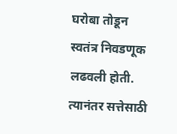घरोबा तोडून स्वतंत्र निवडणूक लढवली होती. त्यानंतर सत्तेसाठी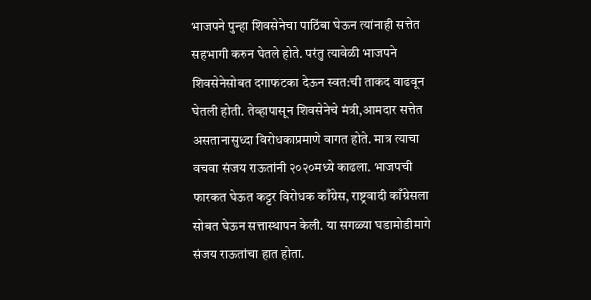भाजपने पुन्हा शिवसेनेचा पाठिंबा घेऊन त्यांनाही सत्तेत सहभागी करुन घेतले होते. परंतु त्यावेळी भाजपने शिवसेनेसोबत दगाफटका देऊन स्वत:ची ताकद वाढवून घेतली होती. तेव्हापासून शिवसेनेचे मंत्री,आमदार सत्तेत असतानासुध्दा विरोधकाप्रमाणे वागत होते. मात्र त्याचा वचवा संजय राऊतांनी २०२०मध्ये काढला. भाजपची फारकत घेऊत कट्टर विरोधक काँग्रेस, राष्ट्रवादी काँग्रेसला सोबत घेऊन सत्तास्थापन केली. या सगळ्या घडामोडीमागे संजय राऊतांचा हात होता.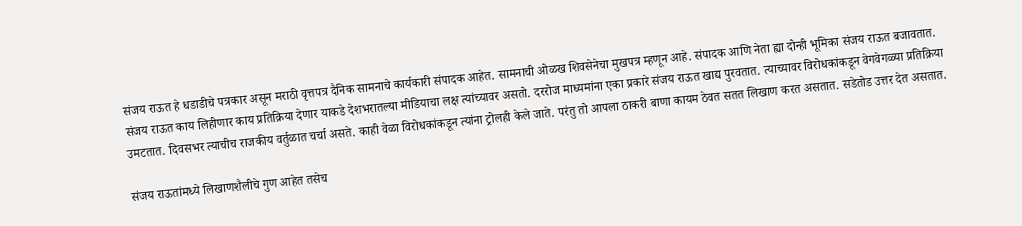संजय राऊत हे धडाडीचे पत्रकार असून मराठी वृत्तपत्र दैनिक सामनाचे कार्यकारी संपादक आहेत. सामनाची ओळख शिवसेनेचा मुखपत्र म्हणून आहे. संपादक आणि नेता ह्या दोन्ही भूमिका संजय राऊत बजावतात. संजय राऊत काय लिहीणार काय प्रतिक्रिया देणार याकडे देशभरातल्या मीडियाचा लक्ष त्यांच्यावर असतो. दररोज माध्यमांना एका प्रकारे संजय राऊत खाद्य पुरवतात. त्याच्यावर विरोधकांकडून वेगवेगळ्या प्रतिक्रिया उमटतात. दिवसभर त्याचीच राजकीय वर्तुळात चर्चा असते. काही वेळा विरोधकांकडून त्यांना ट्रोलही केले जाते. परंतु तो आपला ठाकरी बाणा कायम ठेवत सतत लिखाण करत असतात. सडेतोड उत्तर देत असतात.

संजय राऊतांमध्ये लिखाणशैलीचे गुण आहेत तसेच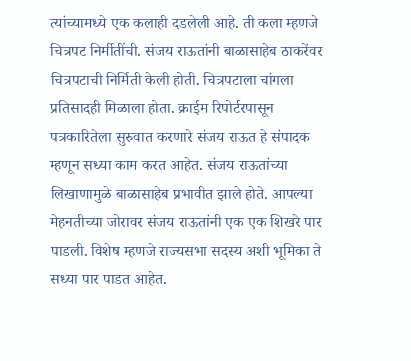त्यांच्यामध्ये एक कलाही दडलेली आहे. ती कला म्हणजे चित्रपट निर्मीतींची. संजय राऊतांनी बाळासाहेब ठाकरेंवर चित्रपटाची निर्मिती केली होती. चित्रपटाला चांगला प्रतिसादही मिळाला होता. क्राईम रिपोर्टरपासून पत्रकारितेला सुरुवात करणारे संजय राऊत हे संपादक म्हणून सध्या काम करत आहेत. संजय राऊतांच्या लिखाणामुळे बाळासाहेब प्रभावीत झाले होते. आपल्या मेहनतीच्या जोरावर संजय राऊतांनी एक एक शिखरे पार पाडली. विशेष म्हणजे राज्यसभा सदस्य अशी भूमिका ते सध्या पार पाडत आहेत.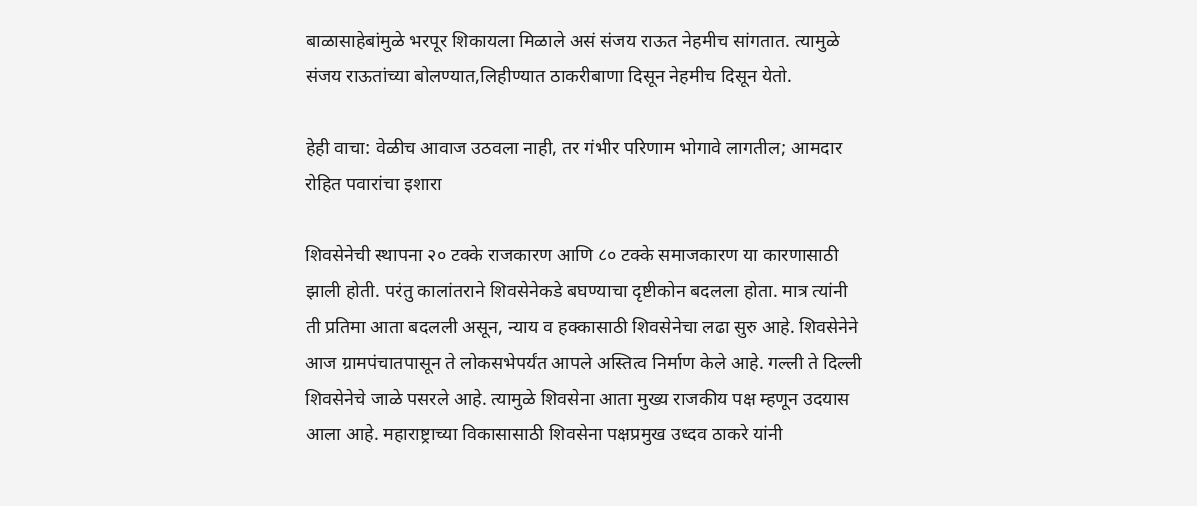बाळासाहेबांमुळे भरपूर शिकायला मिळाले असं संजय राऊत नेहमीच सांगतात. त्यामुळे संजय राऊतांच्या बोलण्यात,लिहीण्यात ठाकरीबाणा दिसून नेहमीच दिसून येतो.

हेही वाचा: वेळीच आवाज उठवला नाही, तर गंभीर परिणाम भोगावे लागतील; आमदार रोहित पवारांचा इशारा

शिवसेनेची स्थापना २० टक्के राजकारण आणि ८० टक्के समाजकारण या कारणासाठी झाली होती. परंतु कालांतराने शिवसेनेकडे बघण्याचा दृष्टीकोन बदलला होता. मात्र त्यांनी ती प्रतिमा आता बदलली असून, न्याय व हक्कासाठी शिवसेनेचा लढा सुरु आहे. शिवसेनेने आज ग्रामपंचातपासून ते लोकसभेपर्यंत आपले अस्तित्व निर्माण केले आहे. गल्ली ते दिल्ली शिवसेनेचे जाळे पसरले आहे. त्यामुळे शिवसेना आता मुख्य राजकीय पक्ष म्हणून उदयास आला आहे. महाराष्ट्राच्या विकासासाठी शिवसेना पक्षप्रमुख उध्दव ठाकरे यांनी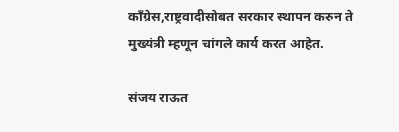काँग्रेस,राष्ट्रवादीसोबत सरकार स्थापन करुन ते मुख्यंत्री म्हणून चांगले कार्य करत आहेत.

संजय राऊत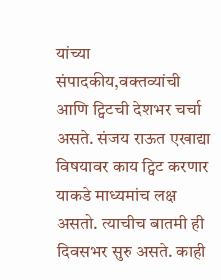यांच्या संपादकीय,वक्तव्यांची आणि ट्विटची देशभर चर्चा असते. संजय राऊत एखाद्या विषयावर काय ट्विट करणार याकडे माध्यमांच लक्ष असतो. त्याचीच बातमी ही दिवसभर सुरु असते. काही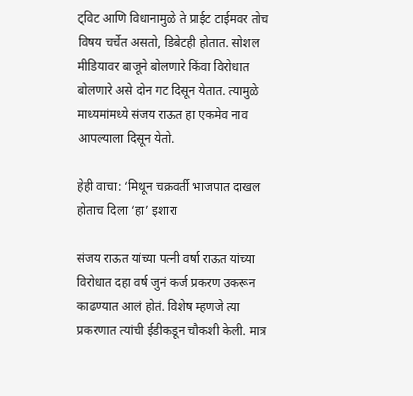ट्विट आणि विधानामुळे ते प्राईट टाईमवर तोच विषय चर्चेत असतो, डिबेटही होतात. सोशल मीडियावर बाजूने बोलणारे किंवा विरोधात बोलणारे असे दोन गट दिसून येतात. त्यामुळे माध्यमांमध्ये संजय राऊत हा एकमेव नाव आपल्याला दिसून येतो.

हेही वाचा: ‘मिथून चक्रवर्ती भाजपात दाखल होताच दिला ‘हा’ इशारा

संजय राऊत यांच्या पत्नी वर्षा राऊत यांच्या विरोधात दहा वर्ष जुनं कर्ज प्रकरण उकरून काढण्यात आलं होतं. विशेष म्हणजे त्या प्रकरणात त्यांची ईडीकडून चौकशी केली. मात्र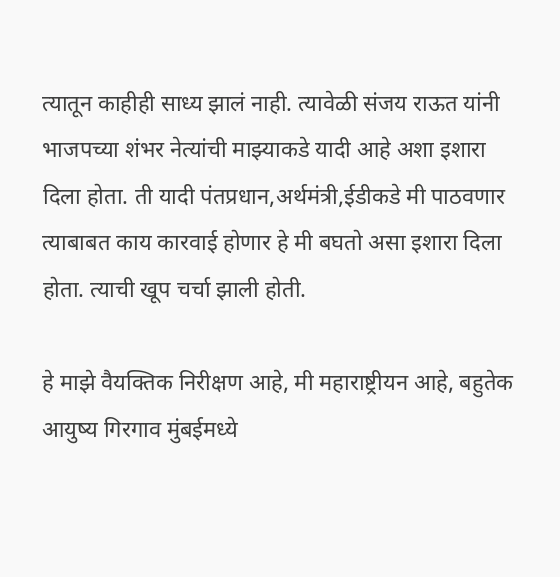त्यातून काहीही साध्य झालं नाही. त्यावेळी संजय राऊत यांनी भाजपच्या शंभर नेत्यांची माझ्याकडे यादी आहे अशा इशारा दिला होता. ती यादी पंतप्रधान,अर्थमंत्री,ईडीकडे मी पाठवणार त्याबाबत काय कारवाई होणार हे मी बघतो असा इशारा दिला होता. त्याची खूप चर्चा झाली होती.

हे माझे वैयक्तिक निरीक्षण आहे, मी महाराष्ट्रीयन आहे, बहुतेक आयुष्य गिरगाव मुंबईमध्ये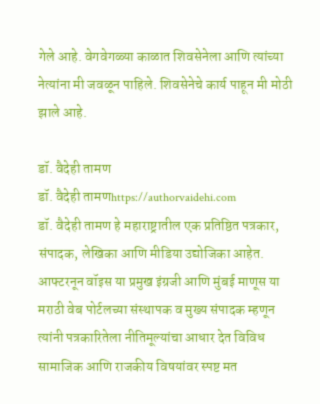गेले आहे. वेगवेगळ्या काळात शिवसेनेला आणि त्यांच्या नेत्यांना मी जवळून पाहिले. शिवसेनेचे कार्य पाहून मी मोठी झाले आहे.

डॉ. वैदेही तामण
डॉ. वैदेही तामणhttps://authorvaidehi.com
डॉ. वैदेही तामण हे महाराष्ट्रातील एक प्रतिष्ठित पत्रकार, संपादक, लेखिका आणि मीडिया उद्योजिका आहेत. आफ्टरनून वॉइस या प्रमुख इंग्रजी आणि मुंबई माणूस या मराठी वेब पोर्टलच्या संस्थापक व मुख्य संपादक म्हणून त्यांनी पत्रकारितेला नीतिमूल्यांचा आधार देत विविध सामाजिक आणि राजकीय विषयांवर स्पष्ट मत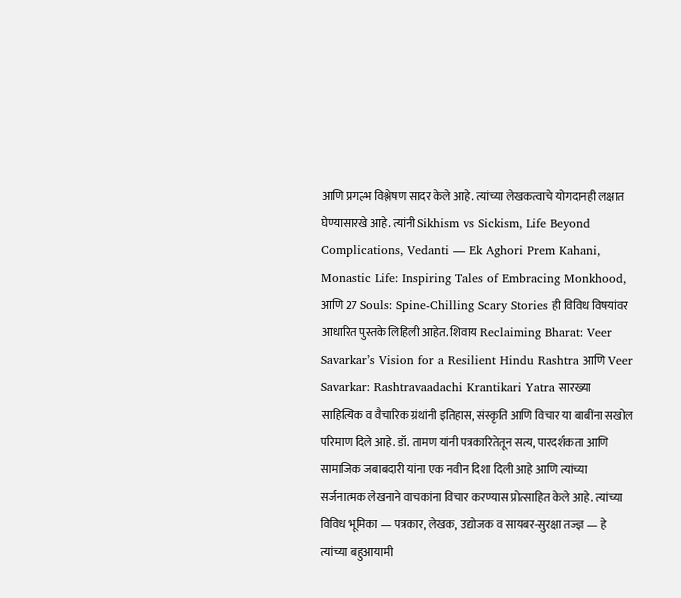आणि प्रगल्भ विश्लेषण सादर केले आहे. त्यांच्या लेखकत्वाचे योगदानही लक्षात घेण्यासारखे आहे. त्यांनी Sikhism vs Sickism, Life Beyond Complications, Vedanti — Ek Aghori Prem Kahani, Monastic Life: Inspiring Tales of Embracing Monkhood, आणि 27 Souls: Spine-Chilling Scary Stories ही विविध विषयांवर आधारित पुस्तके लिहिली आहेत. शिवाय Reclaiming Bharat: Veer Savarkar’s Vision for a Resilient Hindu Rashtra आणि Veer Savarkar: Rashtravaadachi Krantikari Yatra सारख्या साहित्यिक व वैचारिक ग्रंथांनी इतिहास, संस्कृति आणि विचार या बाबींना सखोल परिमाण दिले आहे. डॉ. तामण यांनी पत्रकारितेतून सत्य, पारदर्शकता आणि सामाजिक जबाबदारी यांना एक नवीन दिशा दिली आहे आणि त्यांच्या सर्जनात्मक लेखनाने वाचकांना विचार करण्यास प्रोत्साहित केले आहे. त्यांच्या विविध भूमिका — पत्रकार, लेखक, उद्योजक व सायबर-सुरक्षा तज्ज्ञ — हे त्यांच्या बहुआयामी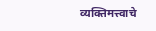व्यक्तिमत्त्वाचे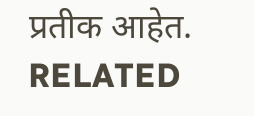प्रतीक आहेत.
RELATED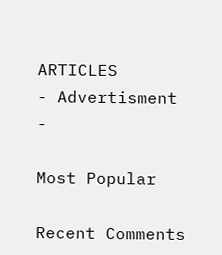ARTICLES
- Advertisment -

Most Popular

Recent Comments